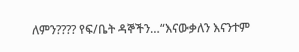ለምን???? የፍ/ቤት ዳኞችን…“እናውቃለን እናንተም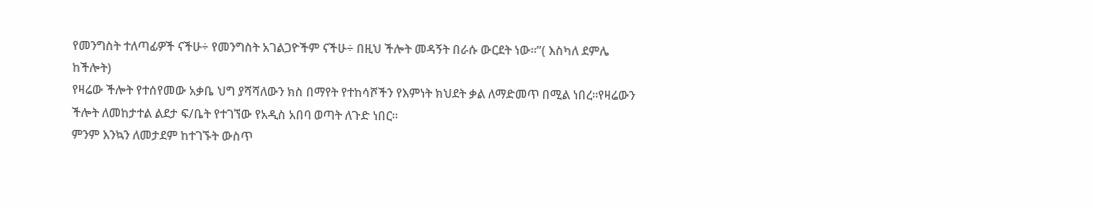የመንግስት ተለጣፊዎች ናችሁ÷ የመንግስት አገልጋዮችም ናችሁ÷ በዚህ ችሎት መዳኝት በራሱ ውርደት ነው።”( እስካለ ደምሌ ከችሎት)
የዛሬው ችሎት የተሰየመው አቃቤ ህግ ያሻሻለውን ክስ በማየት የተከሳሾችን የእምነት ክህደት ቃል ለማድመጥ በሚል ነበረ።የዛሬውን ችሎት ለመከታተል ልደታ ፍ/ቤት የተገኘው የአዲስ አበባ ወጣት ለጉድ ነበር።
ምንም እንኳን ለመታደም ከተገኙት ውስጥ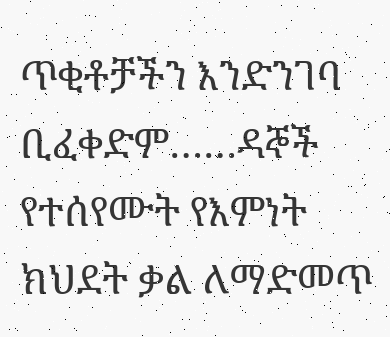ጥቂቶቻችን እንድንገባ ቢፈቀድም……ዳኞች የተሰየሙት የእምነት ክህደት ቃል ለማድመጥ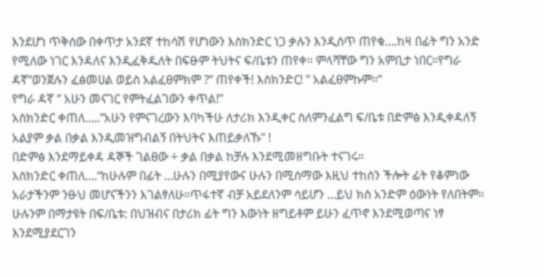እንደሆነ ጥቅሰው በቀጥታ አንደኛ ተከሳሽ የሆነውን እስክንድር ነጋ ቃሉን እንዲሰጥ ጠየቁ….ከዛ በፊት ግን አንድ የሚለው ነገር እንዳለና እንዲፈቅዱለት በፍፁም ትህትና ፍ/ቤቱን ጠየቀ። ምላሻቸው ግን አምቢታ ነበር።የግራ ዳኛ”ወንጀሉን ፈፅመሀል ወይስ አልፈፀምክም ?” ጠየቀች! እስክንድር! ” አልፈፀምኩም።”
የግራ ዳኛ ” አሁን መናገር የምትፈልገውን ቀጥል!”
አስክንድር ቀጠለ…..”አሁን የምናገረውን እባካችሁ ለታሪክ እንዲቀር ስለምንፈልግ ፍ/ቤቱ በድምፅ እንዲቀዳለኝ አልያም ቃል በቃል እንዲመዝግብልኝ በትህትና እጠይቃለኹ” !
በድምፅ እንደማይቀዳ ዳኞች ገልፀው ÷ ቃል በቃል ከቻሉ እንደሚመዘግቡት ተናገሩ።
እስክንድር ቀጠለ….“ከሁሉም በፊት …ሁሉን በሚያየውና ሁሉን በሚሰማው እዚህ ተከሰን ችሎት ፊት የቆምነው አራታችንም ንፁህ መሆናችንን እገልፃለሁ።ጥፋተኛ ብቻ አይደለንም ሳይሆን …ይህ ክስ አንድም ዕውነት የለበትም።
ሁሉንም በማታዩት በፍ/ቤቱ: በህዝብና በታሪክ ፊት ግን እውነት ዘግይቶም ይሁን ፈጥኖ እንደሚወጣና ነፃ እንደሚያደርገን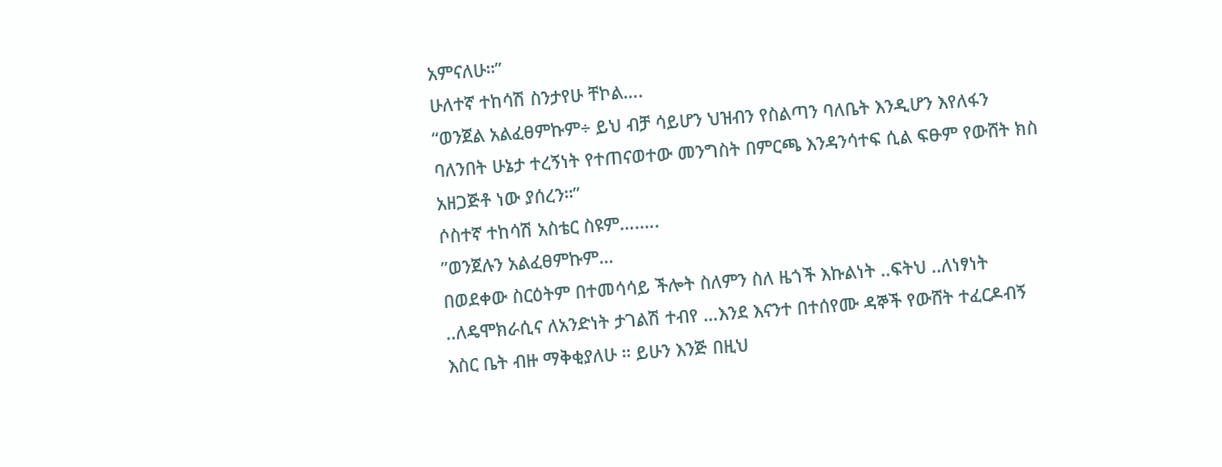አምናለሁ።”
ሁለተኛ ተከሳሽ ስንታየሁ ቸኮል….
“ወንጀል አልፈፀምኩም÷ ይህ ብቻ ሳይሆን ህዝብን የስልጣን ባለቤት እንዲሆን እየለፋን ባለንበት ሁኔታ ተረኝነት የተጠናወተው መንግስት በምርጫ እንዳንሳተፍ ሲል ፍፁም የውሸት ክስ አዘጋጅቶ ነው ያሰረን።”
ሶስተኛ ተከሳሽ አስቴር ስዩም….….
”ወንጀሉን አልፈፀምኩም…
በወደቀው ስርዕትም በተመሳሳይ ችሎት ስለምን ስለ ዜጎች እኩልነት ..ፍትህ ..ለነፃነት ..ለዴሞክራሲና ለአንድነት ታገልሽ ተብየ …እንደ እናንተ በተሰየሙ ዳኞች የውሸት ተፈርዶብኝ እስር ቤት ብዙ ማቅቂያለሁ ። ይሁን እንጅ በዚህ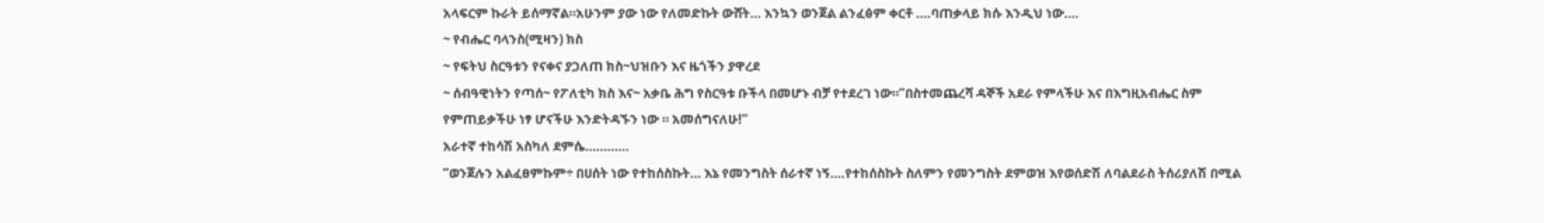አላፍርም ኩራት ይሰማኛል።አሁንም ያው ነው የለመድኩት ውሸት… እንኳን ወንጀል ልንፈፅም ቀርቶ ….ባጠቃላይ ክሱ እንዲህ ነው….
~ የብሔር ባላንስ(ሚዛን) ክስ
~ የፍትህ ስርዓቱን የናቀና ያጋለጠ ክስ~ህዝቡን እና ዜጎችን ያዋረደ
~ ሰብዓዊነትን የጣሰ~ የፖለቲካ ክስ እና~ አቃቤ ሕግ የስርዓቱ ቡችላ በመሆኑ ብቻ የተደረገ ነው።”በስተመጨረሻ ዳኞች አደራ የምላችሁ እና በእግዚአብሔር ስም የምጠይቃችሁ ነፃ ሆናችሁ እንድትዳኙን ነው ። አመሰግናለሁ!”
አራተኛ ተከሳሽ አስካለ ደምሴ…………
”ወንጀሉን አልፈፀምኩም÷ በሀሰት ነው የተከሰስኩት… እኔ የመንግስት ሰራተኛ ነኝ….የተከሰስኩት ስለምን የመንግስት ደምወዝ እየወሰድሽ ለባልደራስ ትሰሪያለሽ በሚል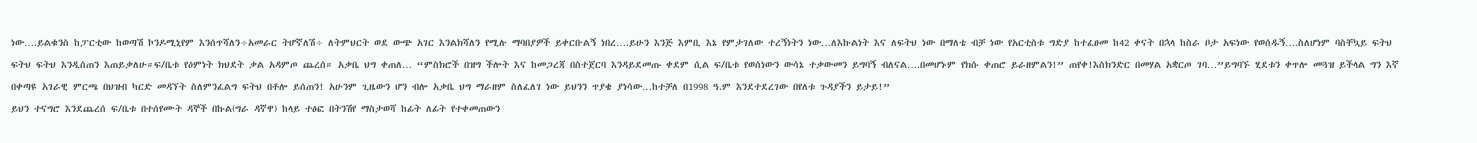ነው….ይልቁንስ ከፓርቲው ከወጣሽ ኮንዶሚኒየም እንሰጥሻለን÷አመራር ትሆኛለሽ÷ ለትምህርት ወደ ውጭ አገር እንልክሻለን የሚሉ ማባበያዎች ይቀርቡልኝ ነበረ….ይሁን እንጅ እምቢ እኔ የምታገለው ተረኝነትን ነው…ለእኩልነት እና ለፍትህ ነው በማለቴ ብቻ ነው የአርቲስቱ ግድያ ከተፈፀመ ከ42 ቀናት በኋላ ከስራ ቦታ አፍነው የወሰዱኝ….ስለሆነም ባስቸኳይ ፍትህ ፍትህ ፍትህ እንዲሰጠን እጠይቃለሁ።ፍ/ቤቱ የዕምነት ክህደት ቃል አዳምጦ ጨረሰ። አቃቤ ህግ ቀጠለ… “ምስክሮች በዝግ ችሎት እና ከመጋረጃ በስተጀርባ እንዳይደመጡ ቀደም ሲል ፍ/ቤቱ የወሰነውን ውሳኔ ተቃውመን ይግባኝ ብለናል….በመሆኑም የክሱ ቀጠሮ ይራዘምልን!” ጠየቀ!እስክንድር በመሃል አቋርጦ ገባ…”ይግባኙ ሂደቱን ቀጥሎ መጓዝ ይችላል ግን እኛ በቀጣዩ አገራዊ ምርጫ በህዝብ ካርድ መዳኘት ስለምንፈልግ ፍትህ በቶሎ ይሰጠን! አሁንም ጊዜውን ሆን ብሎ አቃቤ ህግ ማራዘም ስለፈለገ ነው ይህንን ጥያቄ ያነሳው…ከተቻለ በ1998 ዓ.ም እንደተደረገው በየለቱ ጉዳያችን ይታይ!”
ይህን ተናግሮ እንደጨረሰ ፍ/ቤቱ በተሰየሙት ዳኞች በኩል(ግራ ዳኛዋ) ከላይ ተፅፎ በትንሽየ ማስታወሻ ከፊት ለፊት የተቀመጠውን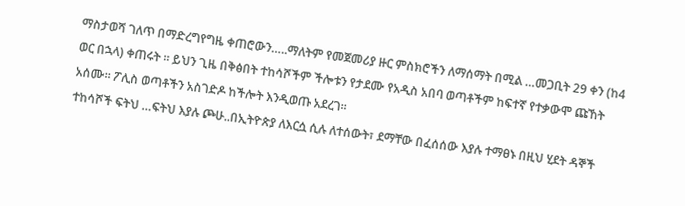ማስታወሻ ገለጥ በማድረግየግዜ ቀጠሮውን…..ማለትም የመጀመሪያ ዙር ምስክሮችን ለማሰማት በሚል …መጋቢት 29 ቀን (ከ4 ወር በኋላ) ቀጠሩት ። ይህን ጊዜ በቅፅበት ተከሳሾችም ችሎቱን የታደሙ የአዲስ አበባ ወጣቶችም ከፍተኛ የተቃውሞ ጩኸት አሰሙ። ፖሊስ ወጣቶችን አስገድዶ ከችሎት እንዲወጡ አደረገ።
ተከሳሾች ፍትህ …ፍትህ እያሉ ጮሁ..በኢትዮጵያ ለእርሷ ሲሉ ለተሰውት፣ ደማቸው በፈሰሰው እያሉ ተማፀኑ በዚህ ሂደት ዳኞች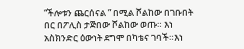“ችሎቱን ጨርሰናል ” በሚል ሾልከው በገቡበት በር በፖሊስ ታጅበው ሾልከው ወጡ። እነ አስክንድር ዕውነት ደግሞ በካቴና ገባች።እነ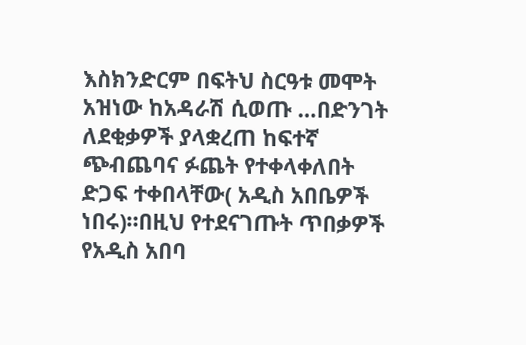እስክንድርም በፍትህ ስርዓቱ መሞት አዝነው ከአዳራሽ ሲወጡ …በድንገት ለደቂቃዎች ያላቋረጠ ከፍተኛ ጭብጨባና ፉጨት የተቀላቀለበት ድጋፍ ተቀበላቸው( አዲስ አበቤዎች ነበሩ)።በዚህ የተደናገጡት ጥበቃዎች የአዲስ አበባ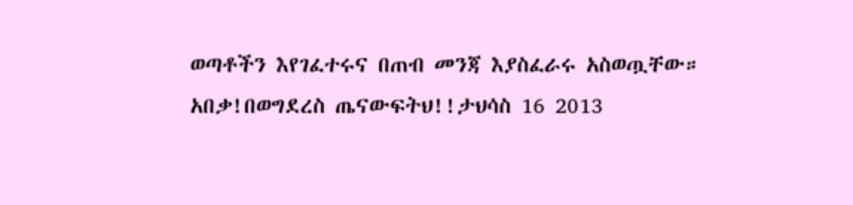ወጣቶችን እየገፈተሩና በጠብ መንጃ እያስፈራሩ አስወጧቸው። አበቃ!በወግደረስ ጤናውፍትህ!!ታህሳስ 16 2013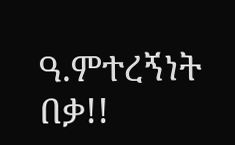ዓ.ምተረኝነት በቃ!!